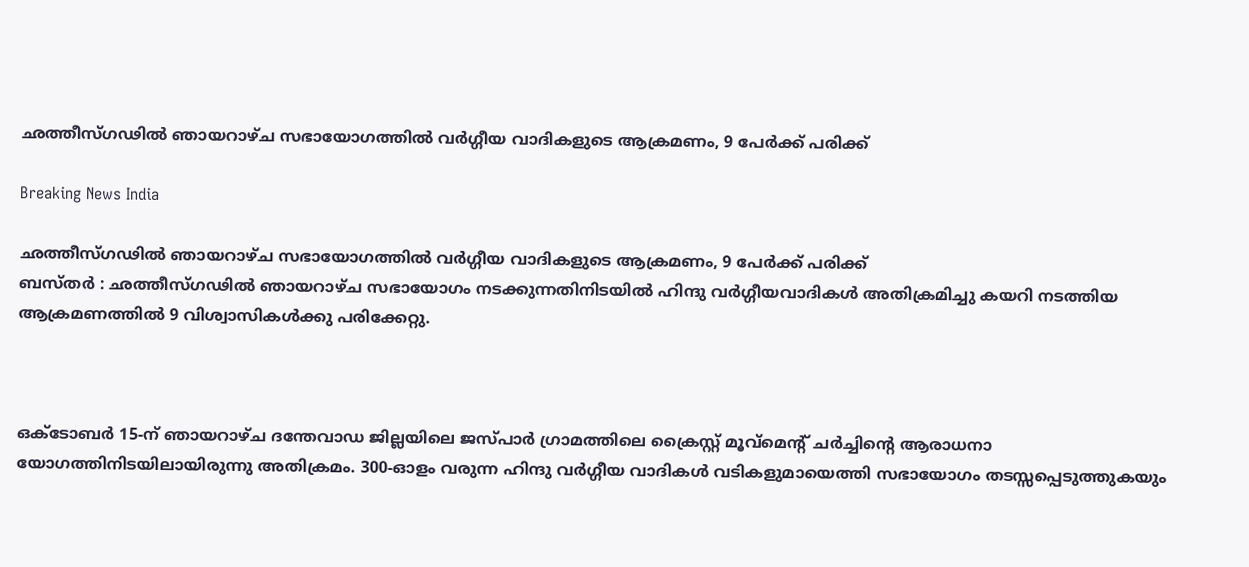ഛത്തീസ്ഗഢില്‍ ഞായറാഴ്ച സഭായോഗത്തില്‍ വര്‍ഗ്ഗീയ വാദികളുടെ ആക്രമണം, 9 പേര്‍ക്ക് പരിക്ക്

Breaking News India

ഛത്തീസ്ഗഢില്‍ ഞായറാഴ്ച സഭായോഗത്തില്‍ വര്‍ഗ്ഗീയ വാദികളുടെ ആക്രമണം, 9 പേര്‍ക്ക് പരിക്ക്
ബസ്തര്‍ ‍: ഛത്തീസ്ഗഢില്‍ ഞായറാഴ്ച സഭായോഗം നടക്കുന്നതിനിടയില്‍ ഹിന്ദു വര്‍ഗ്ഗീയവാദികള്‍ അതിക്രമിച്ചു കയറി നടത്തിയ ആക്രമണത്തില്‍ 9 വിശ്വാസികള്‍ക്കു പരിക്കേറ്റു.



ഒക്ടോബര്‍ 15-ന് ഞായറാഴ്ച ദന്തേവാഡ ജില്ലയിലെ ജസ്പാര്‍ ഗ്രാമത്തിലെ ക്രൈസ്റ്റ് മൂവ്മെന്റ് ചര്‍ച്ചിന്റെ ആരാധനാ യോഗത്തിനിടയിലായിരുന്നു അതിക്രമം. 300-ഓളം വരുന്ന ഹിന്ദു വര്‍ഗ്ഗീയ വാദികള്‍ വടികളുമായെത്തി സഭായോഗം തടസ്സപ്പെടുത്തുകയും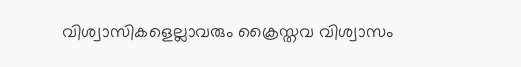വിശ്വാസികളെല്ലാവരും ക്രൈസ്തവ വിശ്വാസം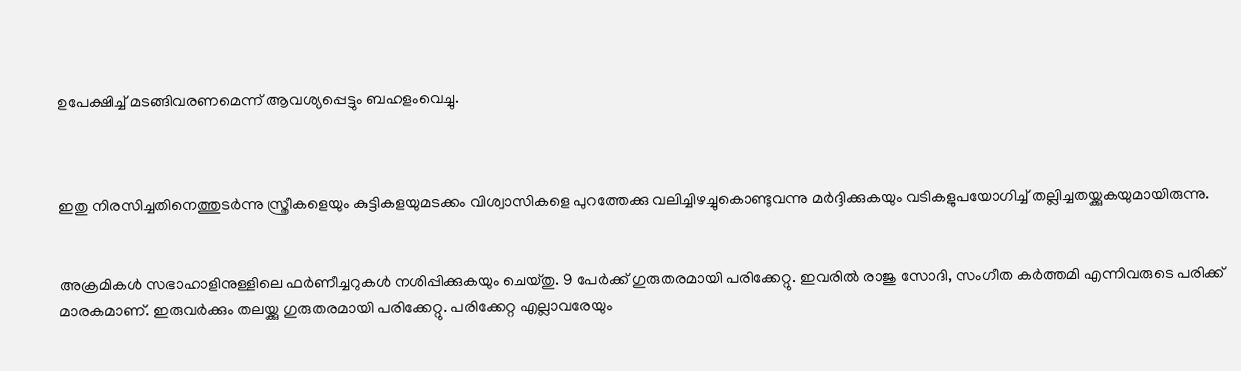ഉപേക്ഷിച്ച് മടങ്ങിവരണമെന്ന് ആവശ്യപ്പെട്ടും ബഹളംവെച്ചു.



ഇതു നിരസിച്ചതിനെത്തുടര്‍ന്നു സ്ത്രീകളെയും കുട്ടികളയുമടക്കം വിശ്വാസികളെ പുറത്തേക്കു വലിച്ചിഴച്ചുകൊണ്ടുവന്നു മര്‍ദ്ദിക്കുകയും വടികളുപയോഗിച്ച് തല്ലിച്ചതയ്ക്കുകയുമായിരുന്നു.


അക്രമികള്‍ സഭാഹാളിനുള്ളിലെ ഫര്‍ണീച്ചറുകള്‍ നശിപ്പിക്കുകയും ചെയ്തു. 9 പേര്‍ക്ക് ഗുരുതരമായി പരിക്കേറ്റു. ഇവരില്‍ രാജു സോദി, സംഗീത കര്‍ത്തമി എന്നിവരുടെ പരിക്ക് മാരകമാണ്. ഇരുവര്‍ക്കും തലയ്ക്കു ഗുരുതരമായി പരിക്കേറ്റു. പരിക്കേറ്റ എല്ലാവരേയും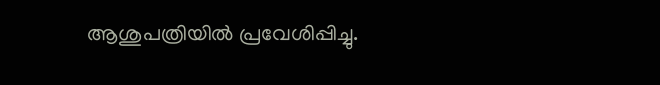ആശുപത്രിയില്‍ പ്രവേശിപ്പിച്ചു.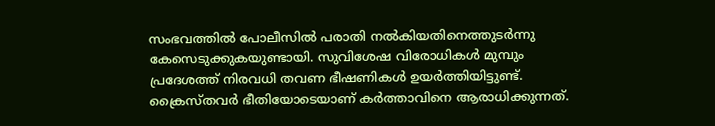സംഭവത്തില്‍ പോലീസില്‍ പരാതി നല്‍കിയതിനെത്തുടര്‍ന്നു കേസെടുക്കുകയുണ്ടായി. സുവിശേഷ വിരോധികള്‍ മുമ്പും പ്രദേശത്ത് നിരവധി തവണ ഭീഷണികള്‍ ഉയര്‍ത്തിയിട്ടുണ്ട്. ക്രൈസ്തവര്‍ ഭീതിയോടെയാണ് കര്‍ത്താവിനെ ആരാധിക്കുന്നത്.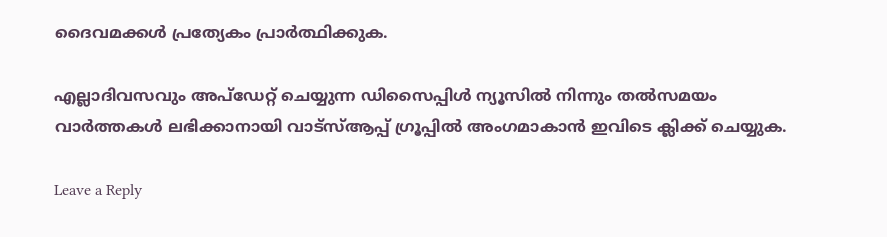ദൈവമക്കള്‍ പ്രത്യേകം പ്രാര്‍ത്ഥിക്കുക.

എല്ലാദിവസവും അപ്ഡേറ്റ് ചെയ്യുന്ന ഡിസൈപ്പിൾ ന്യൂസിൽ നിന്നും തൽസമയം വാർത്തകൾ ലഭിക്കാനായി വാട്സ്ആപ്പ് ഗ്രൂപ്പിൽ അംഗമാകാൻ ഇവിടെ ക്ലിക്ക് ചെയ്യുക.

Leave a Reply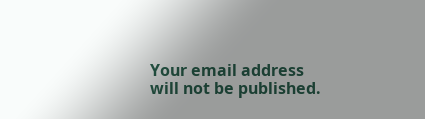Your email address will not be published.